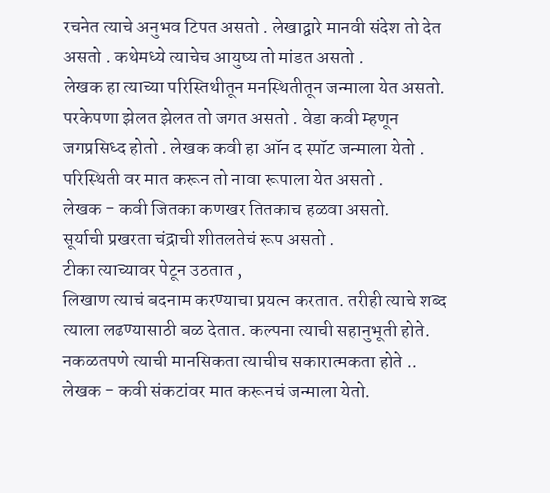रचनेत त्याचे अनुभव टिपत असतो . लेखाद्वारे मानवी संदेश तो देत असतो . कथेमध्ये त्याचेच आयुष्य तो मांडत असतो .
लेखक हा त्याच्या परिस्तिथीतून मनस्थितीतून जन्माला येत असतो.
परकेपणा झेलत झेलत तो जगत असतो . वेडा कवी म्हणून जगप्रसिध्द होतो . लेखक कवी हा ऑन द स्पॉट जन्माला येतो . परिस्थिती वर मात करून तो नावा रूपाला येत असतो .
लेखक - कवी जितका कणखर तितकाच हळवा असतो.
सूर्याची प्रखरता चंद्राची शीतलतेचं रूप असतो .
टीका त्याच्यावर पेटून उठतात ,
लिखाण त्याचं बदनाम करण्याचा प्रयत्न करतात. तरीही त्याचे शब्द त्याला लढण्यासाठी बळ देतात. कल्पना त्याची सहानुभूती होते. नकळतपणे त्याची मानसिकता त्याचीच सकारात्मकता होते ..
लेखक - कवी संकटांवर मात करूनचं जन्माला येतो.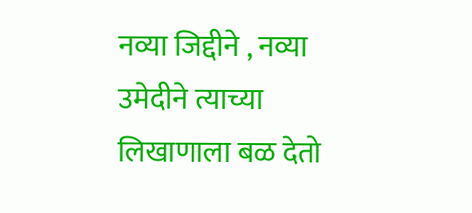नव्या जिद्दीने , नव्या उमेदीने त्याच्या लिखाणाला बळ देतो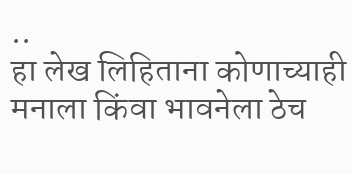..
हा लेख लिहिताना कोणाच्याही मनाला किंवा भावनेला ठेच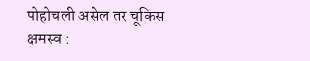पोहोचली असेल तर चूकिस क्षमस्व :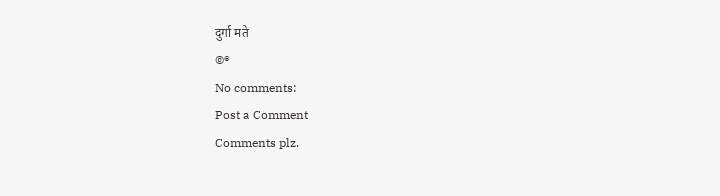दुर्गा मते
©®
No comments:
Post a Comment
Comments plz.